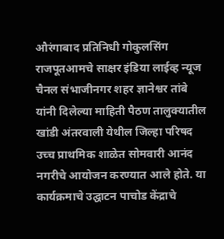औरंगाबाद प्रतिनिधी गोकुलसिंग राजपूतआमचे साक्षर इंडिया लाईव्ह न्यूज चैनल संभाजीनगर शहर ज्ञानेश्वर तांबे यांनी दिलेल्या माहिती पैठण तालुक्यातील खांडी अंतरवाली येथील जिल्हा परिषद उच्च प्राथमिक शाळेत सोमवारी आनंद नगरीचे आयोजन करण्यात आले होते. या कार्यक्रमाचे उद्घाटन पाचोड केंद्राचे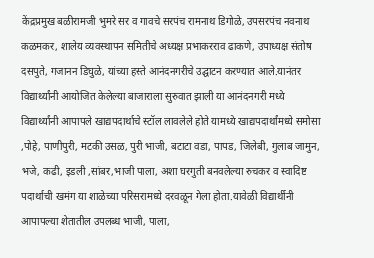केंद्रप्रमुख बळीरामजी भुमरे सर व गावचे सरपंच रामनाथ डिगोळे, उपसरपंच नवनाथ कळमकर, शालेय व्यवस्थापन समितीचे अध्यक्ष प्रभाकरराव ढाकणे, उपाध्यक्ष संतोष दसपुते, गजानन डिघुळे, यांच्या हस्ते आनंदनगरीचे उद्घाटन करण्यात आले.यानंतर विद्यार्थ्यांनी आयोजित केलेल्या बाजाराला सुरुवात झाली या आनंदनगरी मध्ये विद्यार्थ्यांनी आपापले खाद्यपदार्थाचे स्टॉल लावलेले होते यामध्ये खाद्यपदार्थांमध्ये समोसा ,पोहे, पाणीपुरी, मटकी उसळ, पुरी भाजी, बटाटा वडा, पापड, जिलेबी, गुलाब जामुन, भजे, कढी, इडली ,सांबर,भाजी पाला, अशा घरगुती बनवलेल्या रुचकर व स्वादिष्ट पदार्थाची खमंग या शाळेच्या परिसरामध्ये दरवळून गेला होता.यावेळी विद्यार्थीनी आपापल्या शेतातील उपलब्ध भाजी, पाला,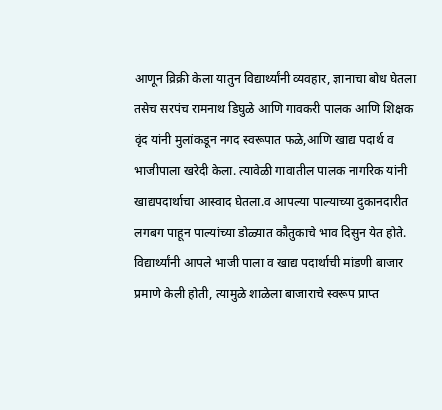आणून व्रिक्री केला यातुन विद्यार्थ्यांनी व्यवहार, ज्ञानाचा बोध घेतला तसेच सरपंच रामनाथ डिघुळे आणि गावकरी पालक आणि शिक्षक वृंद यांनी मुलांकडून नगद स्वरूपात फळे,आणि खाद्य पदार्थ व भाजीपाला खरेदी केला. त्यावेळी गावातील पालक नागरिक यांनी खाद्यपदार्थाचा आस्वाद घेतला.व आपल्या पाल्याच्या दुकानदारीत लगबग पाहून पाल्यांच्या डोळ्यात कौतुकाचे भाव दिसुन येत होते. विद्यार्थ्यांनी आपले भाजी पाला व खाद्य पदार्थाची मांडणी बाजार प्रमाणे केली होती, त्यामुळे शाळेला बाजाराचे स्वरूप प्राप्त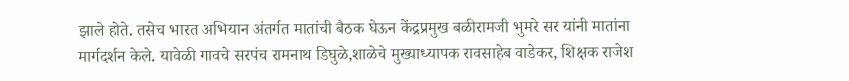झाले होते. तसेच भारत अभियान अंतर्गत मातांची बैठक घेऊन केंद्रप्रमुख बळीरामजी भुमरे सर यांनी मातांना मार्गदर्शन केले. यावेळी गावचे सरपंच रामनाथ डिघुळे,शाळेचे मुख्याध्यापक रावसाहेब वाडेकर, शिक्षक राजेश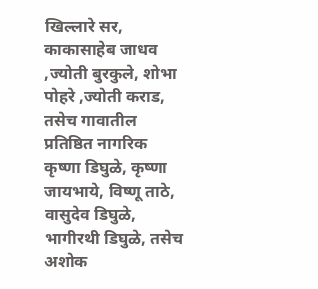खिल्लारे सर, काकासाहेब जाधव ,ज्योती बुरकुले, शोभा पोहरे ,ज्योती कराड, तसेच गावातील प्रतिष्ठित नागरिक कृष्णा डिघुळे, कृष्णा जायभाये, विष्णू ताठे, वासुदेव डिघुळे, भागीरथी डिघुळे, तसेच अशोक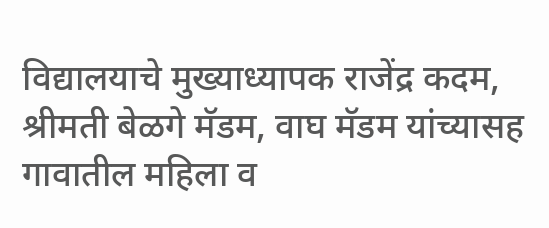विद्यालयाचे मुख्याध्यापक राजेंद्र कदम, श्रीमती बेळगे मॅडम, वाघ मॅडम यांच्यासह गावातील महिला व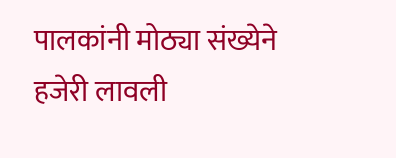पालकांनी मोठ्या संख्येने हजेरी लावली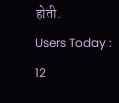होती.
Users Today : 12